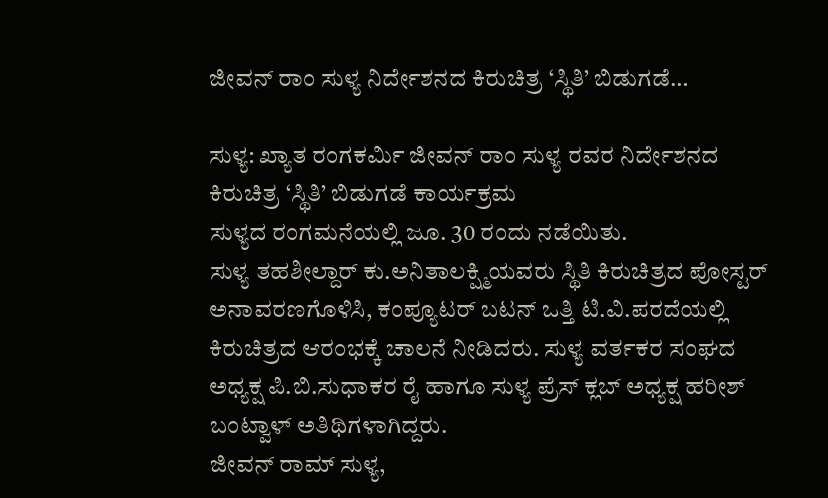ಜೀವನ್‌ ರಾಂ ಸುಳ್ಯ ನಿರ್ದೇಶನದ ಕಿರುಚಿತ್ರ ‘ಸ್ಥಿತಿ’ ಬಿಡುಗಡೆ…

ಸುಳ್ಯ: ಖ್ಯಾತ ರಂಗಕರ್ಮಿ ಜೀವನ್‌ ರಾಂ ಸುಳ್ಯ ರವರ ನಿರ್ದೇಶನದ ಕಿರುಚಿತ್ರ ‘ಸ್ಥಿತಿ’ ಬಿಡುಗಡೆ ಕಾರ್ಯಕ್ರಮ
ಸುಳ್ಯದ ರಂಗಮನೆಯಲ್ಲಿ ಜೂ. 30 ರಂದು ನಡೆಯಿತು.
ಸುಳ್ಯ ತಹಶೀಲ್ದಾರ್‌ ಕು.ಅನಿತಾಲಕ್ಷ್ಮಿಯವರು ಸ್ಥಿತಿ ಕಿರುಚಿತ್ರದ ಪೋಸ್ಟರ್‌ ಅನಾವರಣಗೊಳಿಸಿ, ಕಂಪ್ಯೂಟರ್‌ ಬಟನ್‌ ಒತ್ತಿ ಟಿ.ವಿ.ಪರದೆಯಲ್ಲಿ ಕಿರುಚಿತ್ರದ ಆರಂಭಕ್ಕೆ ಚಾಲನೆ ನೀಡಿದರು. ಸುಳ್ಯ ವರ್ತಕರ ಸಂಘದ ಅಧ್ಯಕ್ಷ ಪಿ.ಬಿ.ಸುಧಾಕರ ರೈ ಹಾಗೂ ಸುಳ್ಯ ಪ್ರೆಸ್‌ ಕ್ಲಬ್‌ ಅಧ್ಯಕ್ಷ ಹರೀಶ್‌ ಬಂಟ್ವಾಳ್‌ ಅತಿಥಿಗಳಾಗಿದ್ದರು.
ಜೀವನ್ ರಾಮ್ ಸುಳ್ಯ,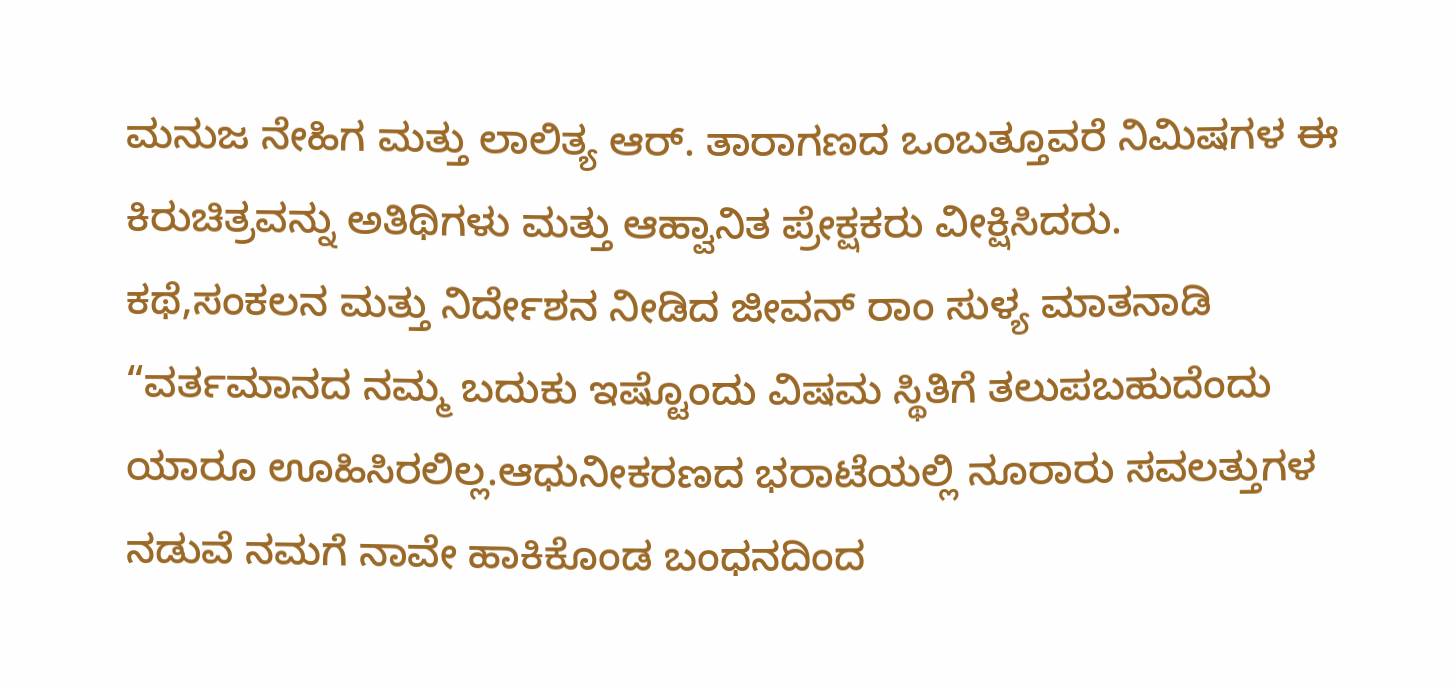ಮನುಜ ನೇಹಿಗ ಮತ್ತು ಲಾಲಿತ್ಯ ಆರ್. ತಾರಾಗಣದ ಒಂಬತ್ತೂವರೆ ನಿಮಿಷಗಳ ಈ ಕಿರುಚಿತ್ರವನ್ನು ಅತಿಥಿಗಳು ಮತ್ತು ಆಹ್ವಾನಿತ ಪ್ರೇಕ್ಷಕರು ವೀಕ್ಷಿಸಿದರು.
ಕಥೆ,ಸಂಕಲನ ಮತ್ತು ನಿರ್ದೇಶನ ನೀಡಿದ ಜೀವನ್ ರಾಂ ಸುಳ್ಯ ಮಾತನಾಡಿ “ವರ್ತಮಾನದ ನಮ್ಮ ಬದುಕು ಇಷ್ಟೊಂದು ವಿಷಮ ಸ್ಥಿತಿಗೆ ತಲುಪಬಹುದೆಂದು ಯಾರೂ ಊಹಿಸಿರಲಿಲ್ಲ.ಆಧುನೀಕರಣದ ಭರಾಟೆಯಲ್ಲಿ ನೂರಾರು ಸವಲತ್ತುಗಳ ನಡುವೆ ನಮಗೆ ನಾವೇ ಹಾಕಿಕೊಂಡ ಬಂಧನದಿಂದ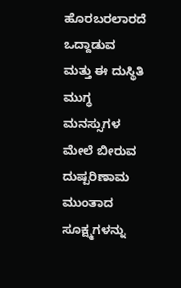ಹೊರಬರಲಾರದೆ ಒದ್ದಾಡುವ ಮತ್ತು ಈ ದುಸ್ಥಿತಿ ಮುಗ್ಧ ಮನಸ್ಸುಗಳ ಮೇಲೆ ಬೀರುವ ದುಷ್ಪರಿಣಾಮ ಮುಂತಾದ ಸೂಕ್ಷ್ಮಗಳನ್ನು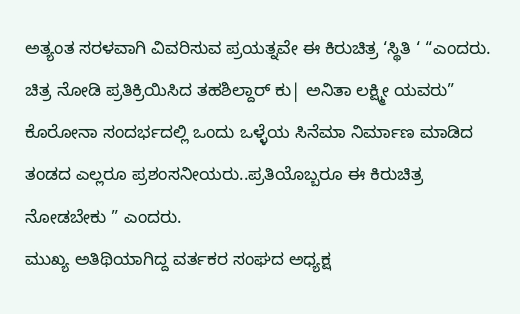ಅತ್ಯಂತ ಸರಳವಾಗಿ ವಿವರಿಸುವ ಪ್ರಯತ್ನವೇ ಈ ಕಿರುಚಿತ್ರ ‘ಸ್ಥಿತಿ ‘ “ಎಂದರು.
ಚಿತ್ರ ನೋಡಿ ಪ್ರತಿಕ್ರಿಯಿಸಿದ ತಹಶಿಲ್ದಾರ್ ಕು| ಅನಿತಾ ಲಕ್ಷ್ಮೀ ಯವರು” ಕೊರೋನಾ ಸಂದರ್ಭದಲ್ಲಿ ಒಂದು ಒಳ್ಳೆಯ ಸಿನೆಮಾ ನಿರ್ಮಾಣ ಮಾಡಿದ ತಂಡದ ಎಲ್ಲರೂ ಪ್ರಶಂಸನೀಯರು..ಪ್ರತಿಯೊಬ್ಬರೂ ಈ ಕಿರುಚಿತ್ರ ನೋಡಬೇಕು ” ಎಂದರು.
ಮುಖ್ಯ ಅತಿಥಿಯಾಗಿದ್ದ ವರ್ತಕರ ಸಂಘದ ಅಧ್ಯಕ್ಷ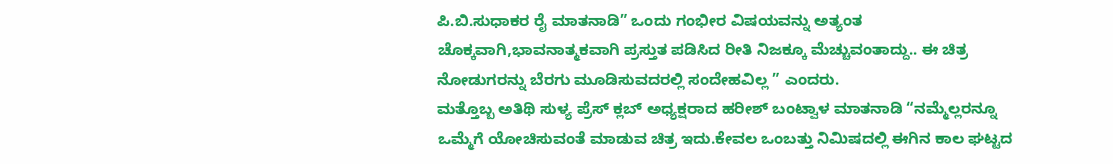ಪಿ.ಬಿ.ಸುಧಾಕರ ರೈ ಮಾತನಾಡಿ” ಒಂದು ಗಂಭೀರ ವಿಷಯವನ್ನು ಅತ್ಯಂತ ಚೊಕ್ಕವಾಗಿ,ಭಾವನಾತ್ಮಕವಾಗಿ ಪ್ರಸ್ತುತ ಪಡಿಸಿದ ರೀತಿ ನಿಜಕ್ಕೂ ಮೆಚ್ಚುವಂತಾದ್ದು.. ಈ ಚಿತ್ರ ನೋಡುಗರನ್ನು ಬೆರಗು ಮೂಡಿಸುವದರಲ್ಲಿ ಸಂದೇಹವಿಲ್ಲ ” ಎಂದರು.
ಮತ್ತೊಬ್ಬ ಅತಿಥಿ ಸುಳ್ಯ ಪ್ರೆಸ್ ಕ್ಲಬ್ ಅಧ್ಯಕ್ಷರಾದ ಹರೀಶ್ ಬಂಟ್ವಾಳ ಮಾತನಾಡಿ “ನಮ್ಮೆಲ್ಲರನ್ನೂ ಒಮ್ಮೆಗೆ ಯೋಚಿಸುವಂತೆ ಮಾಡುವ ಚಿತ್ರ ಇದು.ಕೇವಲ ಒಂಬತ್ತು ನಿಮಿಷದಲ್ಲಿ ಈಗಿನ ಕಾಲ ಘಟ್ಟದ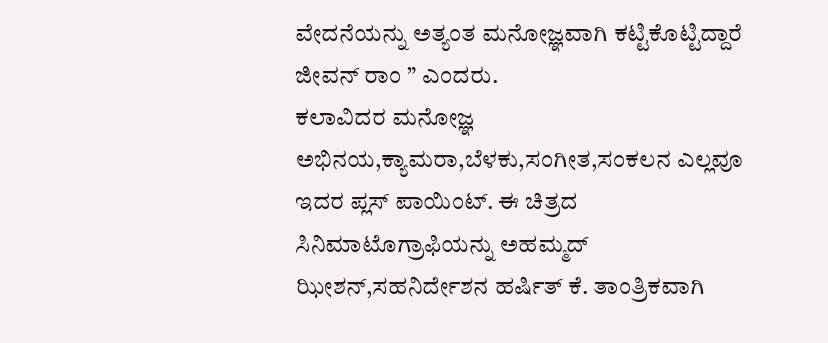ವೇದನೆಯನ್ನು ಅತ್ಯಂತ ಮನೋಜ್ಞವಾಗಿ ಕಟ್ಟಿಕೊಟ್ಟಿದ್ದಾರೆ ಜೀವನ್ ರಾಂ ” ಎಂದರು.
ಕಲಾವಿದರ ಮನೋಜ್ಞ ಅಭಿನಯ,ಕ್ಯಾಮರಾ,ಬೆಳಕು,ಸಂಗೀತ,ಸಂಕಲನ ಎಲ್ಲವೂ ಇದರ ಪ್ಲಸ್ ಪಾಯಿಂಟ್. ಈ ಚಿತ್ರದ ಸಿನಿಮಾಟೊಗ್ರಾಫಿಯನ್ನು ಅಹಮ್ಮದ್ ಝೀಶನ್,ಸಹನಿರ್ದೇಶನ ಹರ್ಷಿತ್ ಕೆ. ತಾಂತ್ರಿಕವಾಗಿ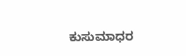ಕುಸುಮಾಧರ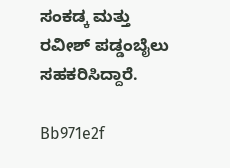ಸಂಕಡ್ಕ ಮತ್ತು ರವೀಶ್ ಪಡ್ಡಂಬೈಲು ಸಹಕರಿಸಿದ್ದಾರೆ.

Bb971e2f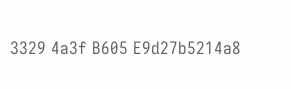3329 4a3f B605 E9d27b5214a8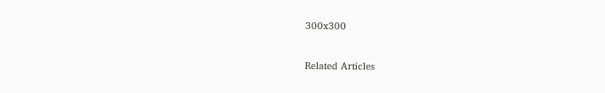300x300

Related Articles